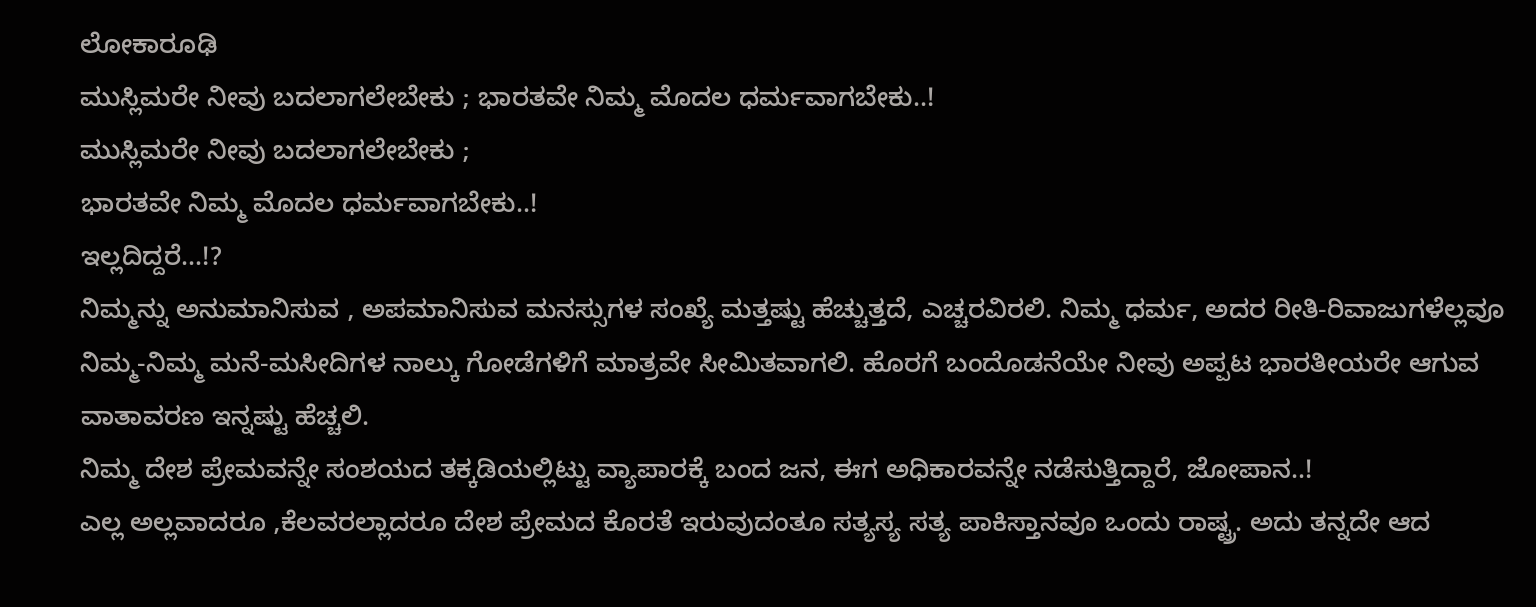ಲೋಕಾರೂಢಿ
ಮುಸ್ಲಿಮರೇ ನೀವು ಬದಲಾಗಲೇಬೇಕು ; ಭಾರತವೇ ನಿಮ್ಮ ಮೊದಲ ಧರ್ಮವಾಗಬೇಕು..!
ಮುಸ್ಲಿಮರೇ ನೀವು ಬದಲಾಗಲೇಬೇಕು ;
ಭಾರತವೇ ನಿಮ್ಮ ಮೊದಲ ಧರ್ಮವಾಗಬೇಕು..!
ಇಲ್ಲದಿದ್ದರೆ…!?
ನಿಮ್ಮನ್ನು ಅನುಮಾನಿಸುವ , ಅಪಮಾನಿಸುವ ಮನಸ್ಸುಗಳ ಸಂಖ್ಯೆ ಮತ್ತಷ್ಟು ಹೆಚ್ಚುತ್ತದೆ, ಎಚ್ಚರವಿರಲಿ. ನಿಮ್ಮ ಧರ್ಮ, ಅದರ ರೀತಿ-ರಿವಾಜುಗಳೆಲ್ಲವೂ ನಿಮ್ಮ-ನಿಮ್ಮ ಮನೆ-ಮಸೀದಿಗಳ ನಾಲ್ಕು ಗೋಡೆಗಳಿಗೆ ಮಾತ್ರವೇ ಸೀಮಿತವಾಗಲಿ. ಹೊರಗೆ ಬಂದೊಡನೆಯೇ ನೀವು ಅಪ್ಪಟ ಭಾರತೀಯರೇ ಆಗುವ ವಾತಾವರಣ ಇನ್ನಷ್ಟು ಹೆಚ್ಚಲಿ.
ನಿಮ್ಮ ದೇಶ ಪ್ರೇಮವನ್ನೇ ಸಂಶಯದ ತಕ್ಕಡಿಯಲ್ಲಿಟ್ಟು ವ್ಯಾಪಾರಕ್ಕೆ ಬಂದ ಜನ, ಈಗ ಅಧಿಕಾರವನ್ನೇ ನಡೆಸುತ್ತಿದ್ದಾರೆ, ಜೋಪಾನ..!
ಎಲ್ಲ ಅಲ್ಲವಾದರೂ ,ಕೆಲವರಲ್ಲಾದರೂ ದೇಶ ಪ್ರೇಮದ ಕೊರತೆ ಇರುವುದಂತೂ ಸತ್ಯಸ್ಯ ಸತ್ಯ ಪಾಕಿಸ್ತಾನವೂ ಒಂದು ರಾಷ್ಟ್ರ. ಅದು ತನ್ನದೇ ಆದ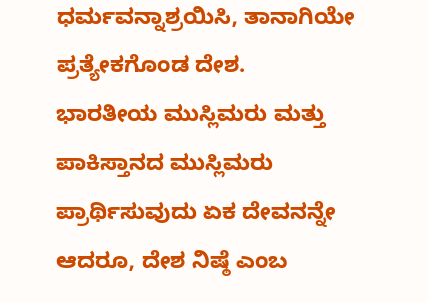ಧರ್ಮವನ್ನಾಶ್ರಯಿಸಿ, ತಾನಾಗಿಯೇ ಪ್ರತ್ಯೇಕಗೊಂಡ ದೇಶ.
ಭಾರತೀಯ ಮುಸ್ಲಿಮರು ಮತ್ತು ಪಾಕಿಸ್ತಾನದ ಮುಸ್ಲಿಮರು ಪ್ರಾರ್ಥಿಸುವುದು ಏಕ ದೇವನನ್ನೇ ಆದರೂ, ದೇಶ ನಿಷ್ಠೆ ಎಂಬ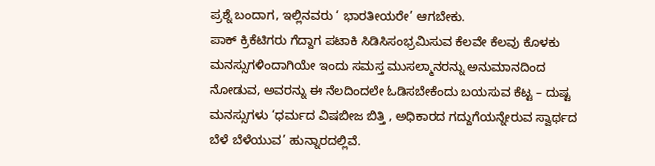ಪ್ರಶ್ನೆ ಬಂದಾಗ, ಇಲ್ಲಿನವರು ‘ ಭಾರತೀಯರೇ’ ಆಗಬೇಕು.
ಪಾಕ್ ಕ್ರಿಕೆಟಿಗರು ಗೆದ್ದಾಗ ಪಟಾಕಿ ಸಿಡಿಸಿಸಂಭ್ರಮಿಸುವ ಕೆಲವೇ ಕೆಲವು ಕೊಳಕು ಮನಸ್ಸುಗಳಿಂದಾಗಿಯೇ ಇಂದು ಸಮಸ್ತ ಮುಸಲ್ಮಾನರನ್ನು ಅನುಮಾನದಿಂದ ನೋಡುವ, ಅವರನ್ನು ಈ ನೆಲದಿಂದಲೇ ಓಡಿಸಬೇಕೆಂದು ಬಯಸುವ ಕೆಟ್ಟ – ದುಷ್ಟ ಮನಸ್ಸುಗಳು ‘ಧರ್ಮದ ವಿಷಬೀಜ ಬಿತ್ತಿ , ಅಧಿಕಾರದ ಗದ್ದುಗೆಯನ್ನೇರುವ ಸ್ವಾರ್ಥದ ಬೆಳೆ ಬೆಳೆಯುವ’ ಹುನ್ನಾರದಲ್ಲಿವೆ.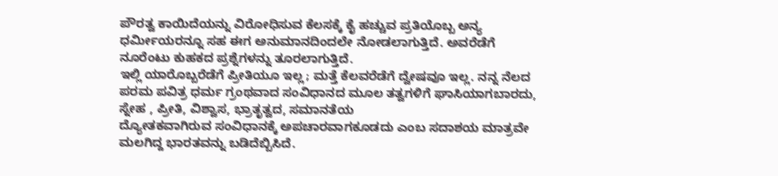ಪೌರತ್ವ ಕಾಯಿದೆಯನ್ನು ವಿರೋಧಿಸುವ ಕೆಲಸಕ್ಕೆ ಕೈ ಹಚ್ಚುವ ಪ್ರತಿಯೊಬ್ಬ ಅನ್ಯ ಧರ್ಮೀಯರನ್ನೂ ಸಹ ಈಗ ಅನುಮಾನದಿಂದಲೇ ನೋಡಲಾಗುತ್ತಿದೆ. ಅವರೆಡೆಗೆ ನೂರೆಂಟು ಕುಹಕದ ಪ್ರಶ್ನೆಗಳನ್ನು ತೂರಲಾಗುತ್ತಿದೆ.
ಇಲ್ಲಿ ಯಾರೊಬ್ಬರೆಡೆಗೆ ಪ್ರೀತಿಯೂ ಇಲ್ಲ; ಮತ್ತೆ ಕೆಲವರೆಡೆಗೆ ದ್ವೇಷವೂ ಇಲ್ಲ. ನನ್ನ ನೆಲದ ಪರಮ ಪವಿತ್ರ ಧರ್ಮ ಗ್ರಂಥವಾದ ಸಂವಿಧಾನದ ಮೂಲ ತತ್ವಗಳಿಗೆ ಘಾಸಿಯಾಗಬಾರದು, ಸ್ನೇಹ , ಪ್ರೀತಿ, ವಿಶ್ವಾಸ, ಭ್ರಾತೃತ್ವದ, ಸಮಾನತೆಯ
ದ್ಯೋತಕವಾಗಿರುವ ಸಂವಿಧಾನಕ್ಕೆ ಅಪಚಾರವಾಗಕೂಡದು ಎಂಬ ಸದಾಶಯ ಮಾತ್ರವೇ ಮಲಗಿದ್ದ ಭಾರತವನ್ನು ಬಡಿದೆಬ್ಬಿಸಿದೆ.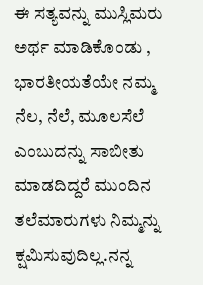ಈ ಸತ್ಯವನ್ನು ಮುಸ್ಲಿಮರು ಅರ್ಥ ಮಾಡಿಕೊಂಡು , ಭಾರತೀಯತೆಯೇ ನಮ್ಮ ನೆಲ, ನೆಲೆ, ಮೂಲಸೆಲೆ ಎಂಬುದನ್ನು ಸಾಬೀತು ಮಾಡದಿದ್ದರೆ ಮುಂದಿನ ತಲೆಮಾರುಗಳು ನಿಮ್ಮನ್ನು ಕ್ಷಮಿಸುವುದಿಲ್ಲ.ನನ್ನ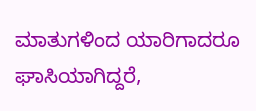ಮಾತುಗಳಿಂದ ಯಾರಿಗಾದರೂ ಘಾಸಿಯಾಗಿದ್ದರೆ,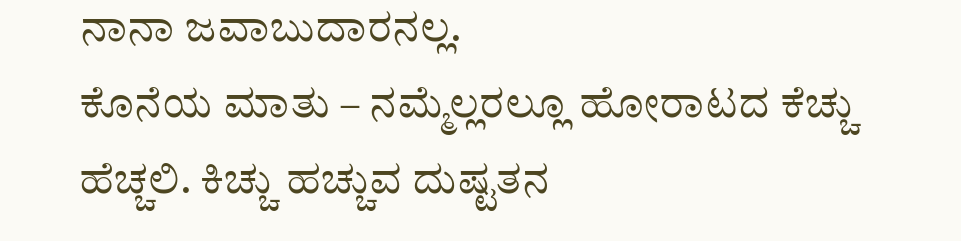ನಾನಾ ಜವಾಬುದಾರನಲ್ಲ.
ಕೊನೆಯ ಮಾತು – ನಮ್ಮೆಲ್ಲರಲ್ಲೂ ಹೋರಾಟದ ಕೆಚ್ಚು ಹೆಚ್ಚಲಿ. ಕಿಚ್ಚು ಹಚ್ಚುವ ದುಷ್ಟತನ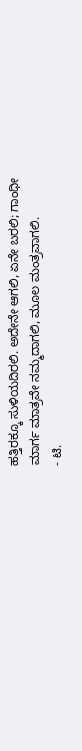ಹತ್ತಿರಕ್ಕೂ ಸುಳಿಯದಿರಲಿ. ಅದೇನೇ ಆಗಲಿ, ಏನೇ ಬರಲಿ; ಗಾಂಧೀ ಮಾರ್ಗ ಮಾತ್ರವೇ ನಮ್ಮದಾಗಲಿ, ಮೂಲ ಮಂತ್ರವಾಗಲಿ.
- ಟಿ.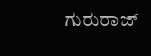ಗುರುರಾಜ್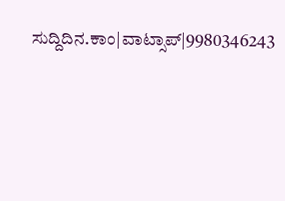ಸುದ್ದಿದಿನ.ಕಾಂ|ವಾಟ್ಸಾಪ್|9980346243